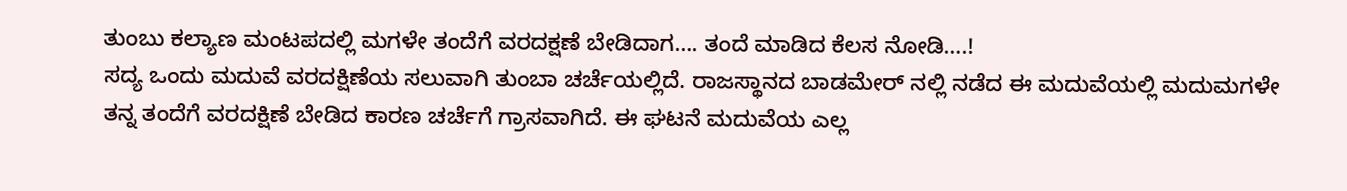ತುಂಬು ಕಲ್ಯಾಣ ಮಂಟಪದಲ್ಲಿ ಮಗಳೇ ತಂದೆಗೆ ವರದಕ್ಷಣೆ ಬೇಡಿದಾಗ…. ತಂದೆ ಮಾಡಿದ ಕೆಲಸ ನೋಡಿ….!
ಸದ್ಯ ಒಂದು ಮದುವೆ ವರದಕ್ಷಿಣೆಯ ಸಲುವಾಗಿ ತುಂಬಾ ಚರ್ಚೆಯಲ್ಲಿದೆ. ರಾಜಸ್ಥಾನದ ಬಾಡಮೇರ್ ನಲ್ಲಿ ನಡೆದ ಈ ಮದುವೆಯಲ್ಲಿ ಮದುಮಗಳೇ ತನ್ನ ತಂದೆಗೆ ವರದಕ್ಷಿಣೆ ಬೇಡಿದ ಕಾರಣ ಚರ್ಚೆಗೆ ಗ್ರಾಸವಾಗಿದೆ. ಈ ಘಟನೆ ಮದುವೆಯ ಎಲ್ಲ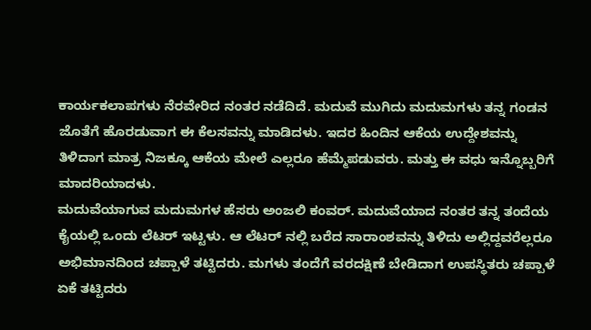ಕಾರ್ಯಕಲಾಪಗಳು ನೆರವೇರಿದ ನಂತರ ನಡೆದಿದೆ. ಮದುವೆ ಮುಗಿದು ಮದುಮಗಳು ತನ್ನ ಗಂಡನ ಜೊತೆಗೆ ಹೊರಡುವಾಗ ಈ ಕೆಲಸವನ್ನು ಮಾಡಿದಳು. ಇದರ ಹಿಂದಿನ ಆಕೆಯ ಉದ್ದೇಶವನ್ನು ತಿಳಿದಾಗ ಮಾತ್ರ ನಿಜಕ್ಕೂ ಆಕೆಯ ಮೇಲೆ ಎಲ್ಲರೂ ಹೆಮ್ಮೆಪಡುವರು. ಮತ್ತು ಈ ವಧು ಇನ್ನೊಬ್ಬರಿಗೆ ಮಾದರಿಯಾದಳು.
ಮದುವೆಯಾಗುವ ಮದುಮಗಳ ಹೆಸರು ಅಂಜಲಿ ಕಂವರ್. ಮದುವೆಯಾದ ನಂತರ ತನ್ನ ತಂದೆಯ ಕೈಯಲ್ಲಿ ಒಂದು ಲೆಟರ್ ಇಟ್ಟಳು. ಆ ಲೆಟರ್ ನಲ್ಲಿ ಬರೆದ ಸಾರಾಂಶವನ್ನು ತಿಳಿದು ಅಲ್ಲಿದ್ದವರೆಲ್ಲರೂ ಅಭಿಮಾನದಿಂದ ಚಪ್ಪಾಳೆ ತಟ್ಟಿದರು. ಮಗಳು ತಂದೆಗೆ ವರದಕ್ಷಿಣೆ ಬೇಡಿದಾಗ ಉಪಸ್ಥಿತರು ಚಪ್ಪಾಳೆ ಏಕೆ ತಟ್ಟಿದರು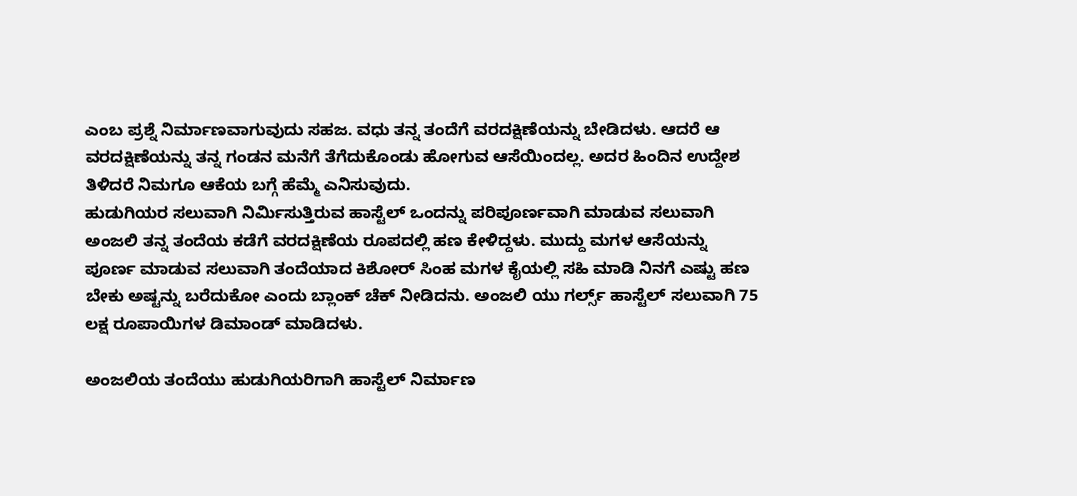ಎಂಬ ಪ್ರಶ್ನೆ ನಿರ್ಮಾಣವಾಗುವುದು ಸಹಜ. ವಧು ತನ್ನ ತಂದೆಗೆ ವರದಕ್ಷಿಣೆಯನ್ನು ಬೇಡಿದಳು. ಆದರೆ ಆ ವರದಕ್ಷಿಣೆಯನ್ನು ತನ್ನ ಗಂಡನ ಮನೆಗೆ ತೆಗೆದುಕೊಂಡು ಹೋಗುವ ಆಸೆಯಿಂದಲ್ಲ. ಅದರ ಹಿಂದಿನ ಉದ್ದೇಶ ತಿಳಿದರೆ ನಿಮಗೂ ಆಕೆಯ ಬಗ್ಗೆ ಹೆಮ್ಮೆ ಎನಿಸುವುದು.
ಹುಡುಗಿಯರ ಸಲುವಾಗಿ ನಿರ್ಮಿಸುತ್ತಿರುವ ಹಾಸ್ಟೆಲ್ ಒಂದನ್ನು ಪರಿಪೂರ್ಣವಾಗಿ ಮಾಡುವ ಸಲುವಾಗಿ ಅಂಜಲಿ ತನ್ನ ತಂದೆಯ ಕಡೆಗೆ ವರದಕ್ಷಿಣೆಯ ರೂಪದಲ್ಲಿ ಹಣ ಕೇಳಿದ್ದಳು. ಮುದ್ದು ಮಗಳ ಆಸೆಯನ್ನು ಪೂರ್ಣ ಮಾಡುವ ಸಲುವಾಗಿ ತಂದೆಯಾದ ಕಿಶೋರ್ ಸಿಂಹ ಮಗಳ ಕೈಯಲ್ಲಿ ಸಹಿ ಮಾಡಿ ನಿನಗೆ ಎಷ್ಟು ಹಣ ಬೇಕು ಅಷ್ಟನ್ನು ಬರೆದುಕೋ ಎಂದು ಬ್ಲಾಂಕ್ ಚೆಕ್ ನೀಡಿದನು. ಅಂಜಲಿ ಯು ಗರ್ಲ್ಸ್ ಹಾಸ್ಟೆಲ್ ಸಲುವಾಗಿ 75 ಲಕ್ಷ ರೂಪಾಯಿಗಳ ಡಿಮಾಂಡ್ ಮಾಡಿದಳು.

ಅಂಜಲಿಯ ತಂದೆಯು ಹುಡುಗಿಯರಿಗಾಗಿ ಹಾಸ್ಟೆಲ್ ನಿರ್ಮಾಣ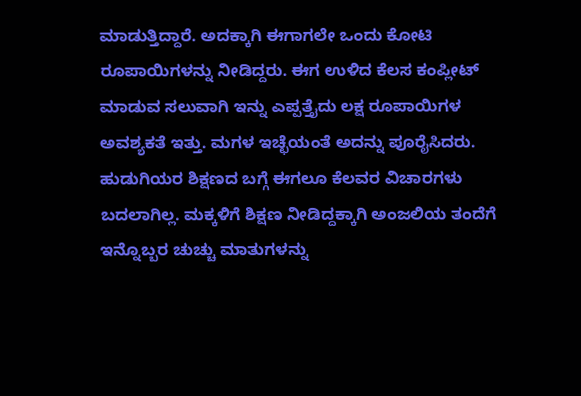ಮಾಡುತ್ತಿದ್ದಾರೆ. ಅದಕ್ಕಾಗಿ ಈಗಾಗಲೇ ಒಂದು ಕೋಟಿ ರೂಪಾಯಿಗಳನ್ನು ನೀಡಿದ್ದರು. ಈಗ ಉಳಿದ ಕೆಲಸ ಕಂಪ್ಲೀಟ್ ಮಾಡುವ ಸಲುವಾಗಿ ಇನ್ನು ಎಪ್ಪತ್ತೈದು ಲಕ್ಷ ರೂಪಾಯಿಗಳ ಅವಶ್ಯಕತೆ ಇತ್ತು. ಮಗಳ ಇಚ್ಛೆಯಂತೆ ಅದನ್ನು ಪೂರೈಸಿದರು.
ಹುಡುಗಿಯರ ಶಿಕ್ಷಣದ ಬಗ್ಗೆ ಈಗಲೂ ಕೆಲವರ ವಿಚಾರಗಳು ಬದಲಾಗಿಲ್ಲ. ಮಕ್ಕಳಿಗೆ ಶಿಕ್ಷಣ ನೀಡಿದ್ದಕ್ಕಾಗಿ ಅಂಜಲಿಯ ತಂದೆಗೆ ಇನ್ನೊಬ್ಬರ ಚುಚ್ಚು ಮಾತುಗಳನ್ನು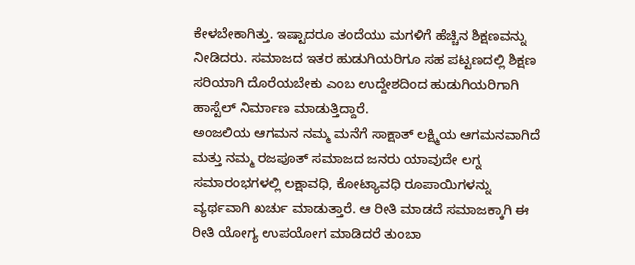ಕೇಳಬೇಕಾಗಿತ್ತು. ಇಷ್ಟಾದರೂ ತಂದೆಯು ಮಗಳಿಗೆ ಹೆಚ್ಚಿನ ಶಿಕ್ಷಣವನ್ನು ನೀಡಿದರು. ಸಮಾಜದ ಇತರ ಹುಡುಗಿಯರಿಗೂ ಸಹ ಪಟ್ಟಣದಲ್ಲಿ ಶಿಕ್ಷಣ ಸರಿಯಾಗಿ ದೊರೆಯಬೇಕು ಎಂಬ ಉದ್ದೇಶದಿಂದ ಹುಡುಗಿಯರಿಗಾಗಿ ಹಾಸ್ಟೆಲ್ ನಿರ್ಮಾಣ ಮಾಡುತ್ತಿದ್ದಾರೆ.
ಅಂಜಲಿಯ ಆಗಮನ ನಮ್ಮ ಮನೆಗೆ ಸಾಕ್ಷಾತ್ ಲಕ್ಷ್ಮಿಯ ಆಗಮನವಾಗಿದೆ ಮತ್ತು ನಮ್ಮ ರಜಪೂತ್ ಸಮಾಜದ ಜನರು ಯಾವುದೇ ಲಗ್ನ ಸಮಾರಂಭಗಳಲ್ಲಿ ಲಕ್ಷಾವಧಿ, ಕೋಟ್ಯಾವಧಿ ರೂಪಾಯಿಗಳನ್ನು ವ್ಯರ್ಥವಾಗಿ ಖರ್ಚು ಮಾಡುತ್ತಾರೆ. ಆ ರೀತಿ ಮಾಡದೆ ಸಮಾಜಕ್ಕಾಗಿ ಈ ರೀತಿ ಯೋಗ್ಯ ಉಪಯೋಗ ಮಾಡಿದರೆ ತುಂಬಾ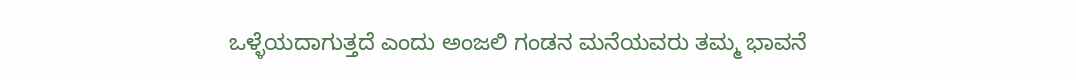ಒಳ್ಳೆಯದಾಗುತ್ತದೆ ಎಂದು ಅಂಜಲಿ ಗಂಡನ ಮನೆಯವರು ತಮ್ಮ ಭಾವನೆ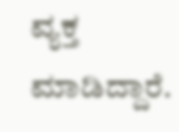ವ್ಯಕ್ತ ಮಾಡಿದ್ದಾರೆ.